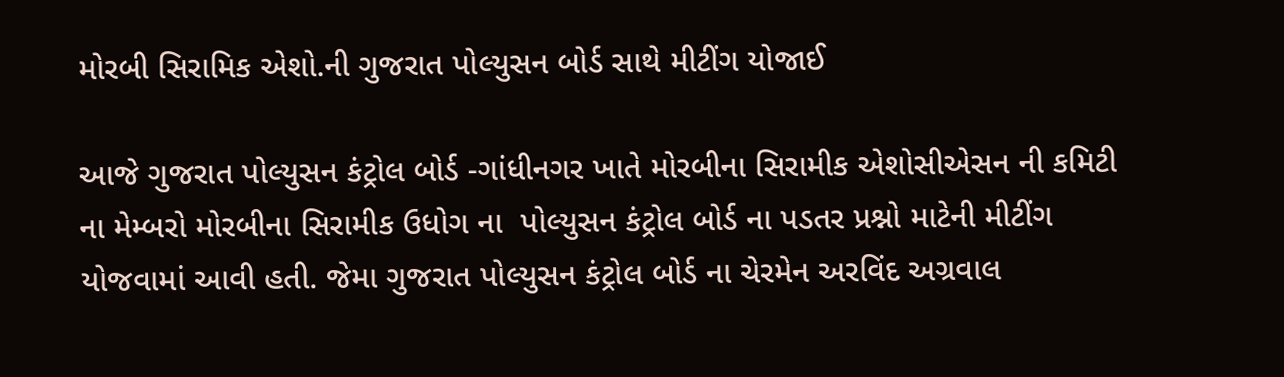મોરબી સિરામિક એશો.ની ગુજરાત પોલ્યુસન બોર્ડ સાથે મીટીંગ યોજાઈ

આજે ગુજરાત પોલ્યુસન કંટ્રોલ બોર્ડ -ગાંધીનગર ખાતે મોરબીના સિરામીક એશોસીએસન ની કમિટી ના મેમ્બરો મોરબીના સિરામીક ઉધોગ ના  પોલ્યુસન કંટ્રોલ બોર્ડ ના પડતર પ્રશ્નો માટેની મીટીંગ યોજવામાં આવી હતી. જેમા ગુજરાત પોલ્યુસન કંટ્રોલ બોર્ડ ના ચેરમેન અરવિંદ અગ્રવાલ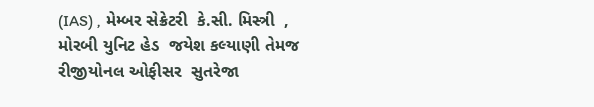(IAS) , મેમ્બર સેક્રેટરી  કે.સી. મિસ્ત્રી  , મોરબી યુનિટ હેડ  જયેશ કલ્યાણી તેમજ રીજીયોનલ ઓફીસર  સુતરેજા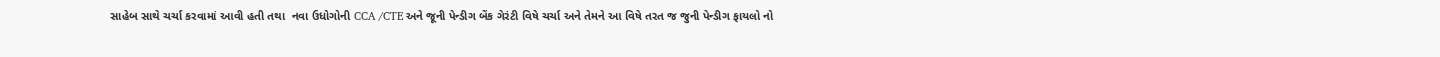સાહેબ સાથે ચર્ચા કરવામાં આવી હતી તથા  નવા ઉધોગોની CCA /CTE અને જૂની પેન્ડીગ બેંક ગેરંટી વિષે ચર્ચા અને તેમને આ વિષે તરત જ જુની પેન્ડીગ ફાયલો નો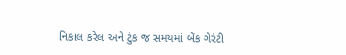નિકાલ કરેલ અને ટુંક જ સમયમાં બેંક ગેરંટી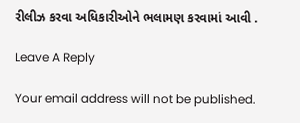રીલીઝ કરવા અધિકારીઓને ભલામણ કરવામાં આવી .

Leave A Reply

Your email address will not be published.